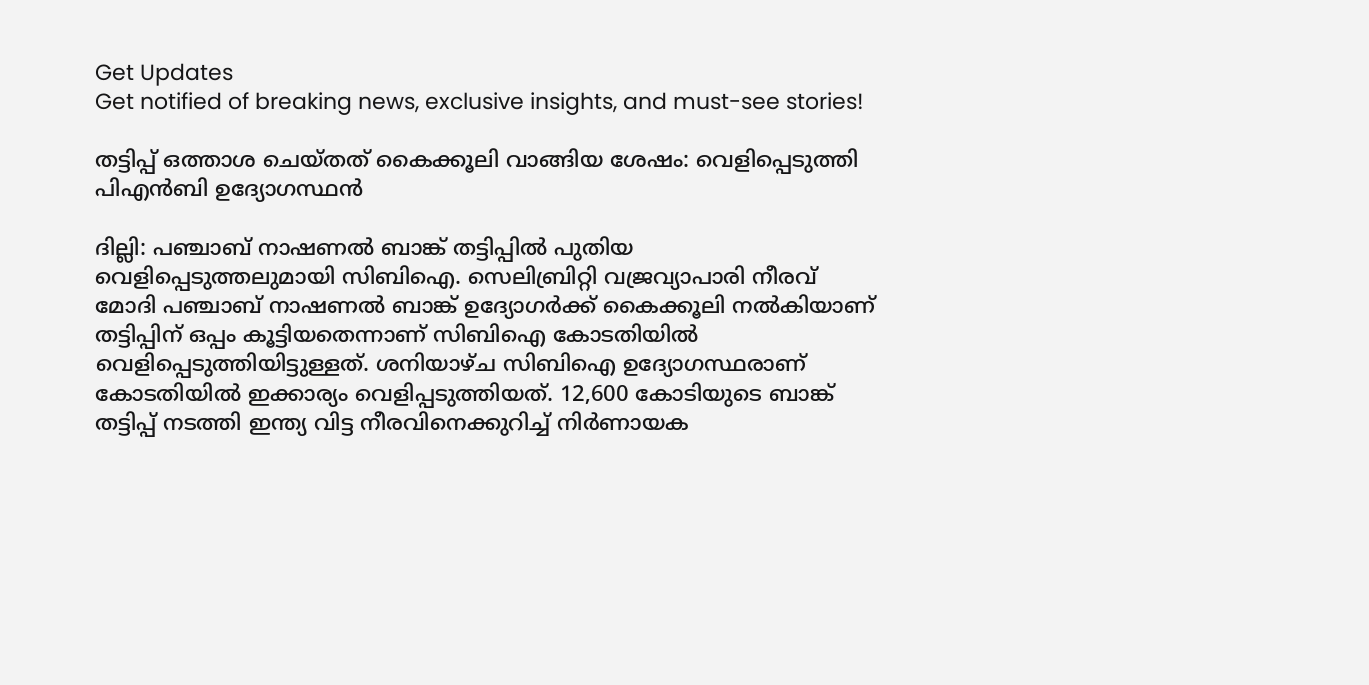Get Updates
Get notified of breaking news, exclusive insights, and must-see stories!

തട്ടിപ്പ് ഒത്താശ ചെയ്തത് കൈക്കൂലി വാങ്ങിയ ശേഷം: വെളിപ്പെടുത്തി പിഎന്‍ബി ഉദ്യോഗസ്ഥന്‍

ദില്ലി: പഞ്ചാബ് നാഷണല്‍ ബാങ്ക് തട്ടിപ്പില്‍ പുതിയ വെളിപ്പെടുത്തലുമായി സിബിഐ. സെലിബ്രിറ്റി വജ്രവ്യാപാരി നീരവ് മോദി പഞ്ചാബ് നാഷണല്‍ ബാങ്ക് ഉദ്യോഗര്‍ക്ക് കൈക്കൂലി നല്‍കിയാണ് തട്ടിപ്പിന് ഒപ്പം കൂട്ടിയതെന്നാണ് സിബിഐ കോടതിയില്‍ വെളിപ്പെടുത്തിയിട്ടുള്ളത്. ശനിയാഴ്ച സിബിഐ ഉദ്യോഗസ്ഥരാണ് കോടതിയില്‍ ഇക്കാര്യം വെളിപ്പടുത്തിയത്. 12,600 കോടിയുടെ ബാങ്ക് തട്ടിപ്പ് നടത്തി ഇന്ത്യ വിട്ട നീരവിനെക്കുറിച്ച് നിര്‍ണായക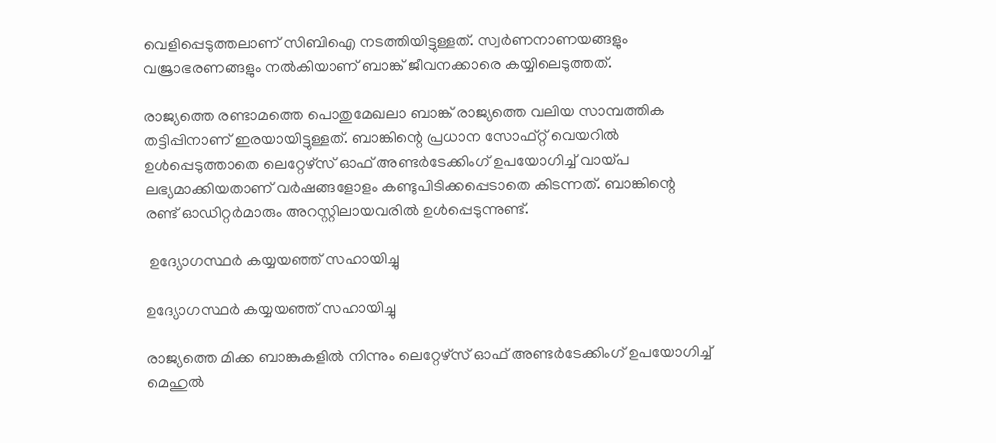വെളിപ്പെടുത്തലാണ് സിബിഐ നടത്തിയിട്ടുള്ളത്. സ്വര്‍ണനാണയങ്ങളും വജ്രാഭരണങ്ങളും നല്‍കിയാണ് ബാങ്ക് ജീവനക്കാരെ കയ്യിലെടുത്തത്.

രാജ്യത്തെ രണ്ടാമത്തെ പൊതുമേഖലാ ബാങ്ക് രാജ്യത്തെ വലിയ സാമ്പത്തിക തട്ടിപ്പിനാണ് ഇരയായിട്ടുള്ളത്. ബാങ്കിന്റെ പ്രധാന സോഫ്റ്റ് വെയറില്‍ ഉള്‍പ്പെടുത്താതെ ലെറ്റേഴ്സ് ഓഫ് അണ്ടര്‍ടേക്കിംഗ് ഉപയോഗിച്ച് വായ്പ ലഭ്യമാക്കിയതാണ് വര്‍ഷങ്ങളോളം കണ്ടുപിടിക്കപ്പെടാതെ കിടന്നത്. ബാങ്കിന്റെ രണ്ട് ഓഡിറ്റര്‍മാരും അറസ്റ്റിലായവരില്‍ ഉള്‍പ്പെടുന്നുണ്ട്.

 ഉദ്യോഗസ്ഥര്‍ കയ്യയഞ്ഞ് സഹായിച്ചു

ഉദ്യോഗസ്ഥര്‍ കയ്യയഞ്ഞ് സഹായിച്ചു

രാജ്യത്തെ മിക്ക ബാങ്കുകളില്‍ നിന്നും ലെറ്റേഴ്സ് ഓഫ് അണ്ടര്‍ടേക്കിംഗ് ഉപയോഗിച്ച് മെഹുല്‍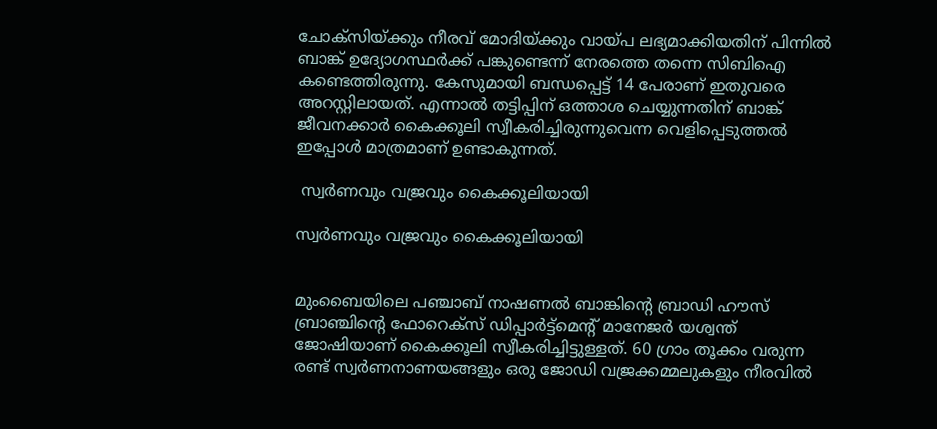ചോക്സിയ്ക്കും നീരവ് മോദിയ്ക്കും വായ്പ ലഭ്യമാക്കിയതിന് പിന്നില്‍ ബാങ്ക് ഉദ്യോഗസ്ഥര്‍ക്ക് പങ്കുണ്ടെന്ന് നേരത്തെ തന്നെ സിബിഐ കണ്ടെത്തിരുന്നു. കേസുമായി ബന്ധപ്പെട്ട് 14 പേരാണ് ഇതുവരെ അറസ്റ്റിലായത്. എന്നാല്‍ തട്ടിപ്പിന് ഒത്താശ ചെയ്യുന്നതിന് ബാങ്ക് ജീവനക്കാര്‍ കൈക്കൂലി സ്വീകരിച്ചിരുന്നുവെന്ന വെളിപ്പെടുത്തല്‍ ഇപ്പോള്‍ മാത്രമാണ് ഉണ്ടാകുന്നത്.

 സ്വര്‍ണവും വജ്രവും കൈക്കൂലിയായി

സ്വര്‍ണവും വജ്രവും കൈക്കൂലിയായി


മുംബൈയിലെ പഞ്ചാബ് നാഷണല്‍ ബാങ്കിന്റെ ബ്രാഡി ഹൗസ് ബ്രാഞ്ചിന്റെ ഫോറെക്സ് ഡിപ്പാര്‍ട്ട്മെന്റ് മാനേജര്‍ യശ്വന്ത് ജോഷിയാണ് കൈക്കൂലി സ്വീകരിച്ചിട്ടുള്ളത്. 60 ഗ്രാം തൂക്കം വരുന്ന രണ്ട് സ്വര്‍ണനാണയങ്ങളും ഒരു ജോഡി വജ്രക്കമ്മലുകളും നീരവില്‍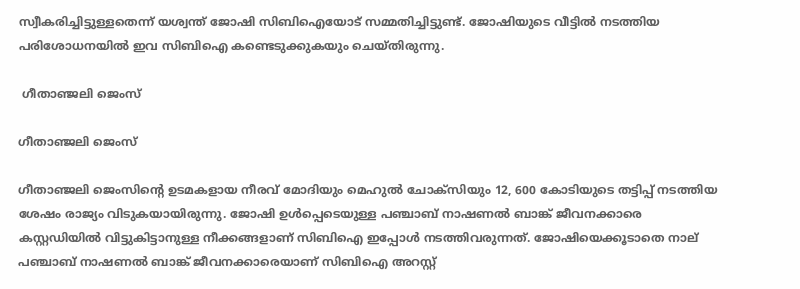സ്വീകരിച്ചിട്ടുള്ളതെന്ന് യശ്വന്ത് ജോഷി സിബിഐയോട് സമ്മതിച്ചിട്ടുണ്ട്. ജോഷിയുടെ വീട്ടില്‍ നടത്തിയ പരിശോധനയില്‍ ഇവ സിബിഐ കണ്ടെടുക്കുകയും ചെയ്തിരുന്നു.

 ഗീതാഞ്ജലി ജെംസ്

ഗീതാഞ്ജലി ജെംസ്

ഗീതാഞ്ജലി ജെംസിന്റെ ഉടമകളായ നീരവ് മോദിയും മെഹുല്‍ ചോക്സിയും 12, 600 കോടിയുടെ തട്ടിപ്പ് നടത്തിയ ശേഷം രാജ്യം വിടുകയായിരുന്നു. ജോഷി ഉള്‍പ്പെടെയുള്ള പ‍ഞ്ചാബ് നാഷണല്‍ ബാങ്ക് ജീവനക്കാരെ കസ്റ്റഡിയില്‍ വിട്ടുകിട്ടാനുള്ള നീക്കങ്ങളാണ് സിബിഐ ഇപ്പോള്‍ നടത്തിവരുന്നത്. ജോഷിയെക്കൂടാതെ നാല് പഞ്ചാബ് നാഷണല്‍ ബാങ്ക് ജീവനക്കാരെയാണ് സിബിഐ അറസ്റ്റ്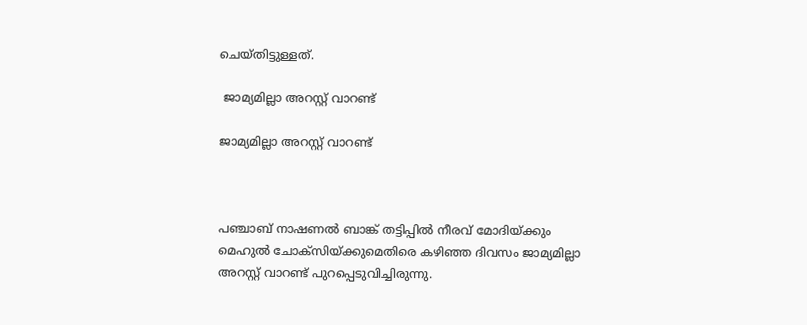ചെയ്തിട്ടുള്ളത്.

 ജാമ്യമില്ലാ അറസ്റ്റ് വാറണ്ട്

ജാമ്യമില്ലാ അറസ്റ്റ് വാറണ്ട്



പഞ്ചാബ് നാഷണല്‍ ബാങ്ക് തട്ടിപ്പിൽ നീരവ് മോദിയ്ക്കും മെഹുല്‍‍ ചോക്സിയ്ക്കുമെതിരെ കഴിഞ്ഞ ദിവസം ജാമ്യമില്ലാ അറസ്റ്റ് വാറണ്ട് പുറപ്പെടുവിച്ചിരുന്നു.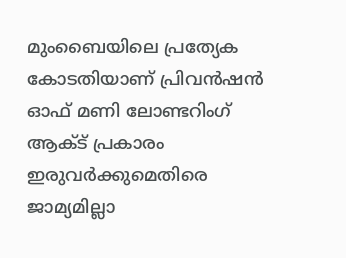മുംബൈയിലെ പ്രത്യേക കോടതിയാണ് പ്രിവൻഷൻ ഓഫ് മണി ലോണ്ടറിംഗ് ആക്ട് പ്രകാരം ഇരുവർക്കുമെതിരെ ജാമ്യമില്ലാ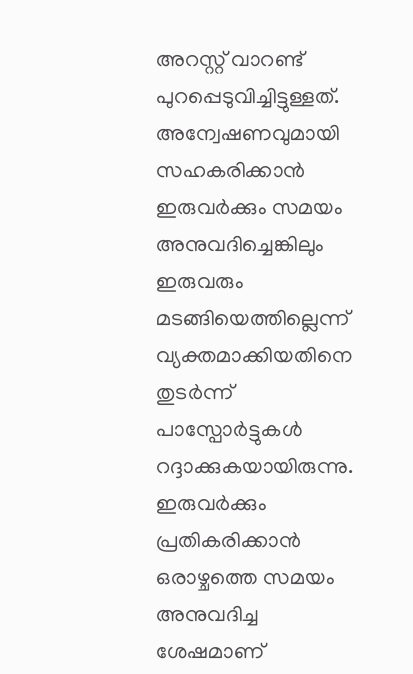അറസ്റ്റ് വാറണ്ട് പുറപ്പെടുവിച്ചിട്ടുള്ളത്. അന്വേഷണവുമായി സഹകരിക്കാന്‍ ഇരുവര്‍ക്കും സമയം അനുവദിച്ചെങ്കിലും ഇരുവരും മടങ്ങിയെത്തില്ലെന്ന് വ്യക്തമാക്കിയതിനെ തുടര്‍ന്ന് പാസ്പോര്‍ട്ടുകള്‍ റദ്ദാക്കുകയായിരുന്നു. ഇരുവര്‍ക്കും പ്രതികരിക്കാന്‍ ഒരാഴ്ചത്തെ സമയം അനുവദിച്ച ശേഷമാണ്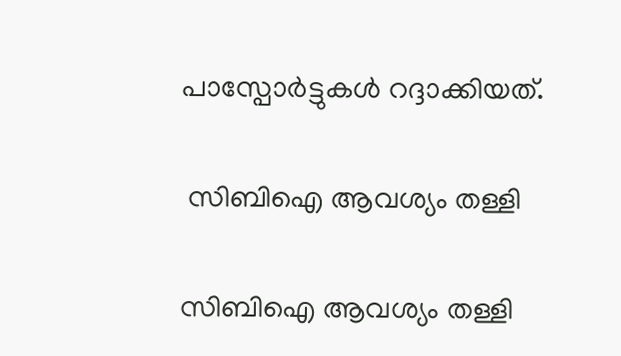പാസ്പോര്‍ട്ടുകള്‍ റദ്ദാക്കിയത്.

 സിബിഐ ആവശ്യം തള്ളി

സിബിഐ ആവശ്യം തള്ളി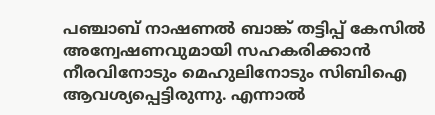പ‍ഞ്ചാബ് നാഷണല്‍ ബാങ്ക് തട്ടിപ്പ് കേസില്‍ അന്വേഷണവുമായി സഹകരിക്കാന്‍ നീരവിനോടും മെഹുലിനോടും സിബിഐ ആവശ്യപ്പെട്ടിരുന്നു. എന്നാല്‍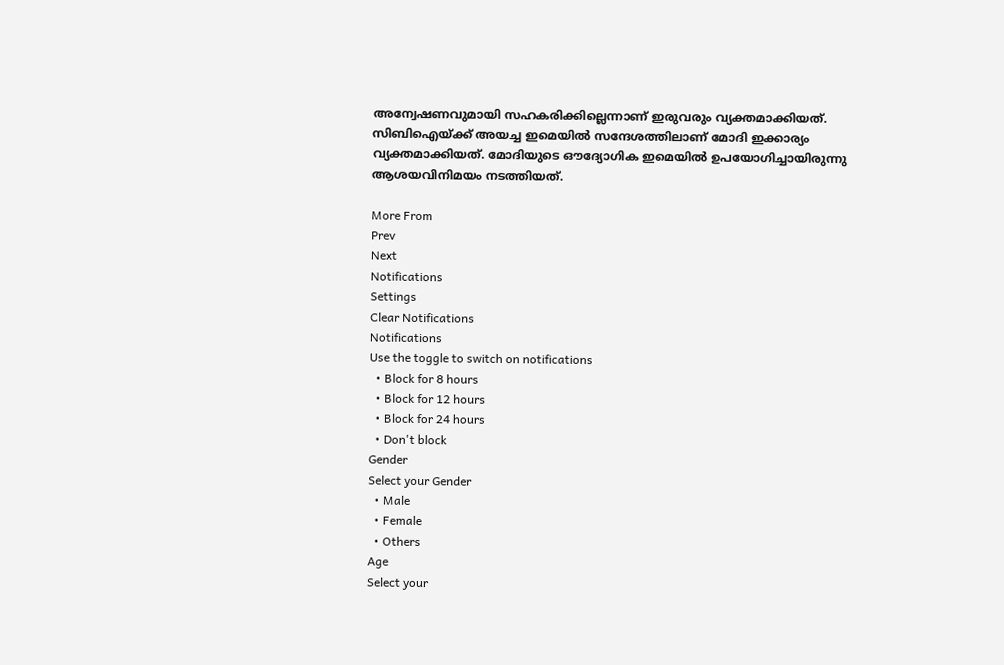അന്വേഷണവുമായി സഹകരിക്കില്ലെന്നാണ് ഇരുവരും വ്യക്തമാക്കിയത്. സിബിഐയ്ക്ക് അയച്ച ഇമെയില്‍ സന്ദേശത്തിലാണ് മോദി ഇക്കാര്യം വ്യക്തമാക്കിയത്. മോദിയുടെ ഔദ്യോഗിക ഇമെയില്‍ ഉപയോഗിച്ചായിരുന്നു ആശയവിനിമയം നടത്തിയത്.

More From
Prev
Next
Notifications
Settings
Clear Notifications
Notifications
Use the toggle to switch on notifications
  • Block for 8 hours
  • Block for 12 hours
  • Block for 24 hours
  • Don't block
Gender
Select your Gender
  • Male
  • Female
  • Others
Age
Select your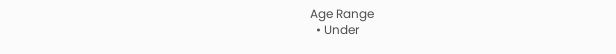Age Range
  • Under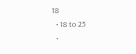18
  • 18 to 25
  •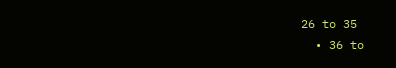26 to 35
  • 36 to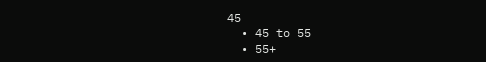45
  • 45 to 55
  • 55+